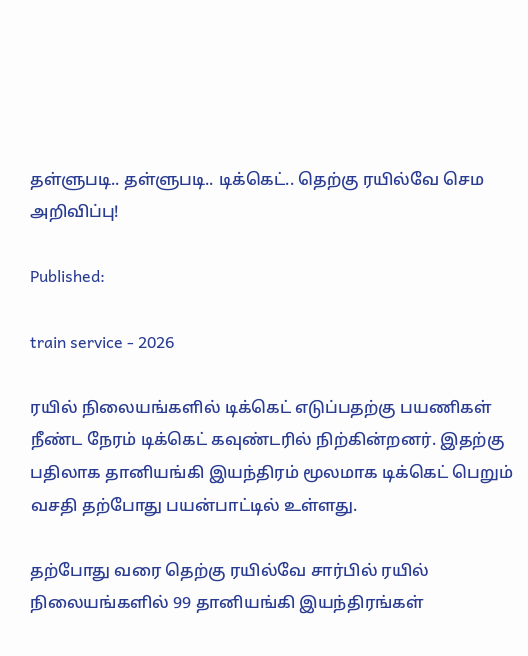தள்ளுபடி.. தள்ளுபடி.. டிக்கெட்.. தெற்கு ரயில்வே செம அறிவிப்பு!

Published:

train service - 2026

ரயில் நிலையங்களில் டிக்கெட் எடுப்பதற்கு பயணிகள் நீண்ட நேரம் டிக்கெட் கவுண்டரில் நிற்கின்றனர். இதற்கு பதிலாக தானியங்கி இயந்திரம் மூலமாக டிக்கெட் பெறும் வசதி தற்போது பயன்பாட்டில் உள்ளது.

தற்போது வரை தெற்கு ரயில்வே சார்பில் ரயில் நிலையங்களில் 99 தானியங்கி இயந்திரங்கள்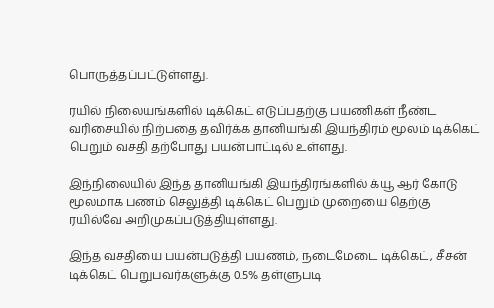பொருத்தப்பட்டுள்ளது.

ரயில் நிலையங்களில் டிக்கெட் எடுப்பதற்கு பயணிகள் நீண்ட வரிசையில் நிற்பதை தவிர்க்க தானியங்கி இயந்திரம் மூலம் டிக்கெட் பெறும் வசதி தற்போது பயன்பாட்டில் உள்ளது.

இந்நிலையில் இந்த தானியங்கி இயந்திரங்களில் க்யூ ஆர் கோடு மூலமாக பணம் செலுத்தி டிக்கெட் பெறும் முறையை தெற்கு ரயில்வே அறிமுகப்படுத்தியுள்ளது.

இந்த வசதியை பயன்படுத்தி பயணம், நடைமேடை டிக்கெட், சீசன் டிக்கெட் பெறுபவர்களுக்கு 0.5% தள்ளுபடி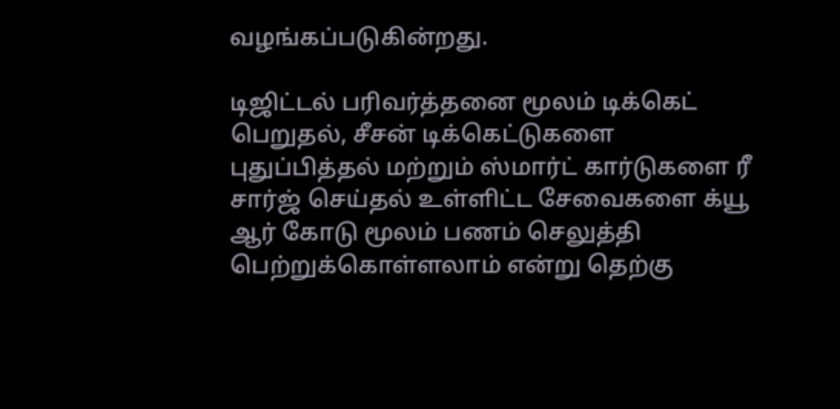வழங்கப்படுகின்றது.

டிஜிட்டல் பரிவர்த்தனை மூலம் டிக்கெட் பெறுதல், சீசன் டிக்கெட்டுகளை புதுப்பித்தல் மற்றும் ஸ்மார்ட் கார்டுகளை ரீ சார்ஜ் செய்தல் உள்ளிட்ட சேவைகளை க்யூ ஆர் கோடு மூலம் பணம் செலுத்தி பெற்றுக்கொள்ளலாம் என்று தெற்கு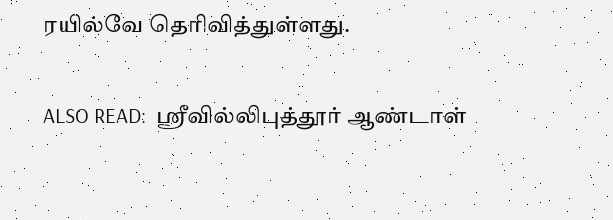ரயில்வே தெரிவித்துள்ளது.

ALSO READ:  ஸ்ரீவில்லிபுத்தூர் ஆண்டாள்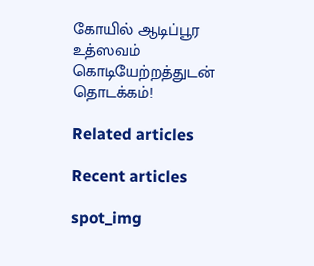கோயில் ஆடிப்பூர உத்ஸவம் கொடியேற்றத்துடன் தொடக்கம்!

Related articles

Recent articles

spot_img